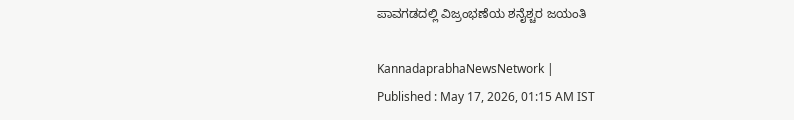ಪಾವಗಡದಲ್ಲಿ ವಿಜ್ರಂಭಣೆಯ ಶನೈಶ್ಚರ ಜಯಂತಿ

KannadaprabhaNewsNetwork |
Published : May 17, 2026, 01:15 AM IST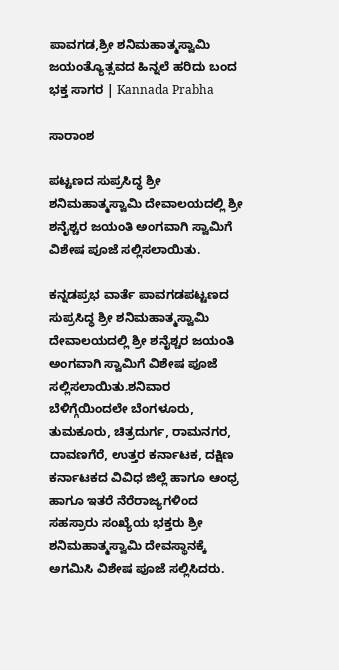ಪಾವಗಡ,ಶ್ರೀ ಶನಿಮಹಾತ್ಮಸ್ವಾಮಿ ಜಯಂತ್ಯೊತ್ಸವದ ಹಿನ್ನಲೆ ಹರಿದು ಬಂದ ಭಕ್ತ ಸಾಗರ | Kannada Prabha

ಸಾರಾಂಶ

ಪಟ್ಟಣದ ಸುಪ್ರಸಿದ್ಧ ಶ್ರೀ ಶನಿಮಹಾತ್ಮಸ್ವಾಮಿ ದೇವಾಲಯದಲ್ಲಿ ಶ್ರೀ ಶನೈಶ್ಚರ ಜಯಂತಿ ಅಂಗವಾಗಿ ಸ್ವಾಮಿಗೆ ವಿಶೇಷ ಪೂಜೆ ಸಲ್ಲಿಸಲಾಯಿತು.

ಕನ್ನಡಪ್ರಭ ವಾರ್ತೆ ಪಾವಗಡಪಟ್ಟಣದ ಸುಪ್ರಸಿದ್ಧ ಶ್ರೀ ಶನಿಮಹಾತ್ಮಸ್ವಾಮಿ ದೇವಾಲಯದಲ್ಲಿ ಶ್ರೀ ಶನೈಶ್ಚರ ಜಯಂತಿ ಅಂಗವಾಗಿ ಸ್ವಾಮಿಗೆ ವಿಶೇಷ ಪೂಜೆ ಸಲ್ಲಿಸಲಾಯಿತು.ಶನಿವಾರ ಬೆಳಿಗ್ಗೆಯಿಂದಲೇ ಬೆಂಗಳೂರು, ತುಮಕೂರು, ಚಿತ್ರದುರ್ಗ, ರಾಮನಗರ, ದಾವಣಗೆರೆ, ಉತ್ತರ ಕರ್ನಾಟಕ, ದಕ್ಷಿಣ ಕರ್ನಾಟಕದ ವಿವಿಧ ಜಿಲ್ಲೆ ಹಾಗೂ ಆಂಧ್ರ ಹಾಗೂ ಇತರೆ ನೆರೆರಾಜ್ಯಗಳಿಂದ ಸಹಸ್ರಾರು ಸಂಖ್ಯೆಯ ಭಕ್ತರು ಶ್ರೀ ಶನಿಮಹಾತ್ಮಸ್ವಾಮಿ ದೇವಸ್ಥಾನಕ್ಕೆ ಅಗಮಿಸಿ ವಿಶೇಷ ಪೂಜೆ ಸಲ್ಲಿಸಿದರು.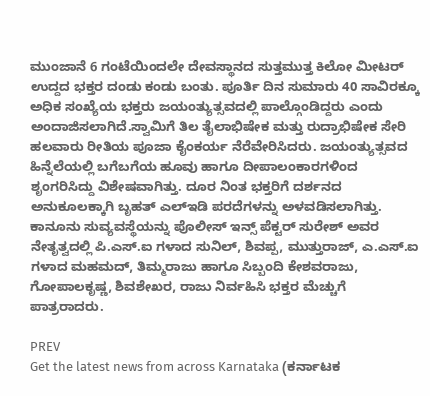ಮುಂಜಾನೆ 6 ಗಂಟೆಯಿಂದಲೇ ದೇವಸ್ಥಾನದ ಸುತ್ತಮುತ್ತ ಕಿಲೋ ಮೀಟರ್‌ ಉದ್ದದ ಭಕ್ತರ ದಂಡು ಕಂಡು ಬಂತು. ಪೂರ್ತಿ ದಿನ ಸುಮಾರು 40 ಸಾವಿರಕ್ಕೂ ಅಧಿಕ ಸಂಖ್ಯೆಯ ಭಕ್ತರು ಜಯಂತ್ಯುತ್ಸವದಲ್ಲಿ ಪಾಲ್ಗೊಂಡಿದ್ದರು ಎಂದು ಅಂದಾಜಿಸಲಾಗಿದೆ.ಸ್ವಾಮಿಗೆ ತಿಲ ತೈಲಾಭಿಷೇಕ ಮತ್ತು ರುದ್ರಾಭಿಷೇಕ ಸೇರಿ ಹಲವಾರು ರೀತಿಯ ಪೂಜಾ ಕೈಂಕರ್ಯ ನೆರೆವೇರಿಸಿದರು. ಜಯಂತ್ಯುತ್ಸವದ ಹಿನ್ನೆಲೆಯಲ್ಲಿ ಬಗೆಬಗೆಯ ಹೂವು ಹಾಗೂ ದೀಪಾಲಂಕಾರಗಳಿಂದ ಶೃಂಗರಿಸಿದ್ದು ವಿಶೇಷವಾಗಿತ್ತು. ದೂರ ನಿಂತ ಭಕ್ತರಿಗೆ ದರ್ಶನದ ಅನುಕೂಲಕ್ಕಾಗಿ ಬೃಹತ್ ಎಲ್ಇಡಿ ಪರದೆಗಳನ್ನು ಅಳವಡಿಸಲಾಗಿತ್ತು. ಕಾನೂನು ಸುವ್ಯವಸ್ಥೆಯನ್ನು ಪೊಲೀಸ್ ಇನ್ಸ್ ಪೆಕ್ಟರ್ ಸುರೇಶ್ ಅವರ ನೇತೃತ್ವದಲ್ಲಿ ಪಿ.ಎಸ್.ಐ ಗಳಾದ ಸುನಿಲ್, ಶಿವಪ್ಪ, ಮುತ್ತುರಾಜ್, ಎ.ಎಸ್.ಐ ಗಳಾದ ಮಹಮದ್, ತಿಮ್ಮರಾಜು ಹಾಗೂ ಸಿಬ್ಬಂದಿ ಕೇಶವರಾಜು, ಗೋಪಾಲಕೃಷ್ಣ, ಶಿವಶೇಖರ, ರಾಜು ನಿರ್ವಹಿಸಿ ಭಕ್ತರ ಮೆಚ್ಚುಗೆ ಪಾತ್ರರಾದರು.

PREV
Get the latest news from across Karnataka (ಕರ್ನಾಟಕ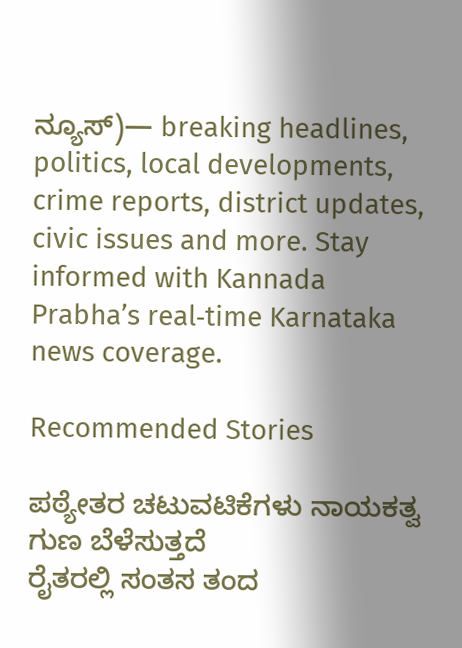ನ್ಯೂಸ್)— breaking headlines, politics, local developments, crime reports, district updates, civic issues and more. Stay informed with Kannada Prabha’s real‑time Karnataka news coverage.

Recommended Stories

ಪಠ್ಯೇತರ ಚಟುವಟಿಕೆಗಳು ನಾಯಕತ್ವ ಗುಣ ಬೆಳೆಸುತ್ತದೆ
ರೈತರಲ್ಲಿ ಸಂತಸ ತಂದ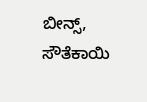ಬೀನ್ಸ್, ಸೌತೆಕಾಯಿ